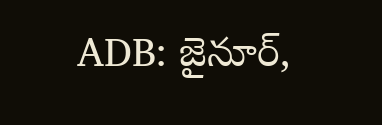ADB: జైనూర్,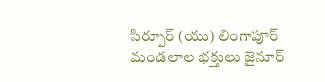సిర్పూర్ (యు) లింగాపూర్ మండలాల భక్తులు జైనూర్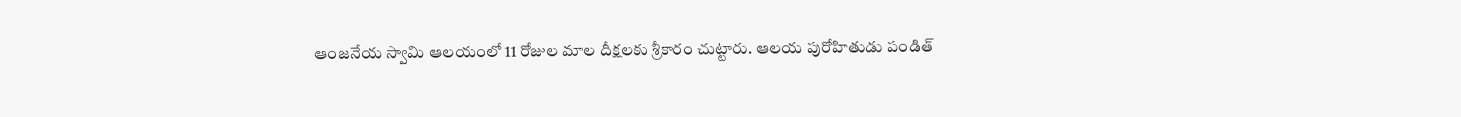ఆంజనేయ స్వామి ఆలయంలో 11 రోజుల మాల దీక్షలకు శ్రీకారం చుట్టారు. ఆలయ పురోహితుడు పండిత్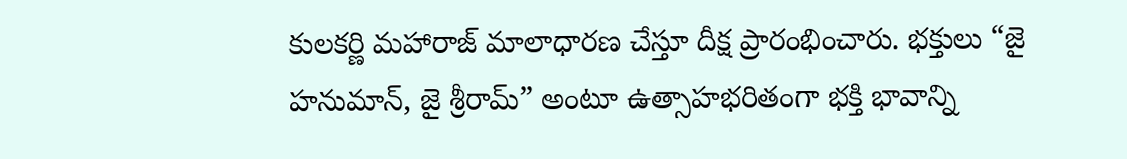కులకర్ణి మహారాజ్ మాలాధారణ చేస్తూ దీక్ష ప్రారంభించారు. భక్తులు “జై హనుమాన్, జై శ్రీరామ్” అంటూ ఉత్సాహభరితంగా భక్తి భావాన్ని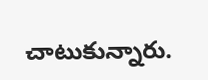చాటుకున్నారు.